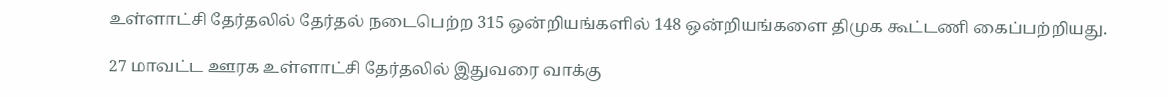உள்ளாட்சி தேர்தலில் தேர்தல் நடைபெற்ற 315 ஒன்றியங்களில் 148 ஒன்றியங்களை திமுக கூட்டணி கைப்பற்றியது.

27 மாவட்ட ஊரக உள்ளாட்சி தேர்தலில் இதுவரை வாக்கு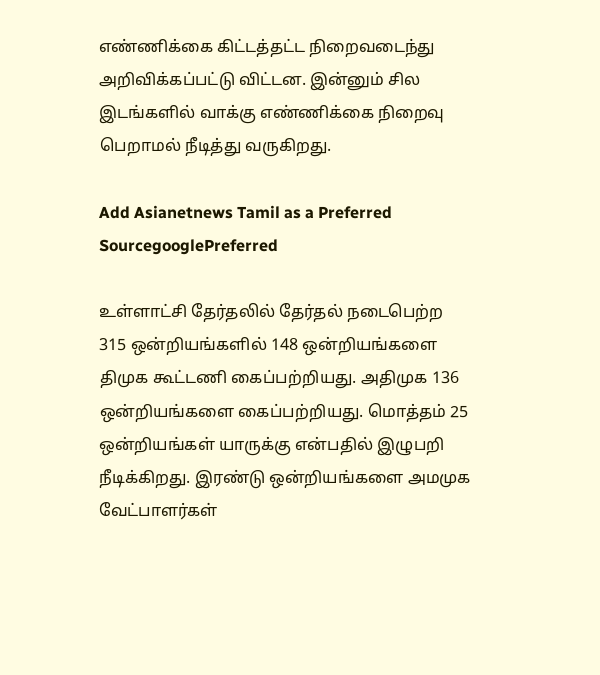எண்ணிக்கை கிட்டத்தட்ட நிறைவடைந்து அறிவிக்கப்பட்டு விட்டன. இன்னும் சில இடங்களில் வாக்கு எண்ணிக்கை நிறைவு பெறாமல் நீடித்து வருகிறது.

Add Asianetnews Tamil as a Preferred SourcegooglePreferred

உள்ளாட்சி தேர்தலில் தேர்தல் நடைபெற்ற 315 ஒன்றியங்களில் 148 ஒன்றியங்களை திமுக கூட்டணி கைப்பற்றியது. அதிமுக 136 ஒன்றியங்களை கைப்பற்றியது. மொத்தம் 25 ஒன்றியங்கள் யாருக்கு என்பதில் இழுபறி நீடிக்கிறது. இரண்டு ஒன்றியங்களை அமமுக வேட்பாளர்கள்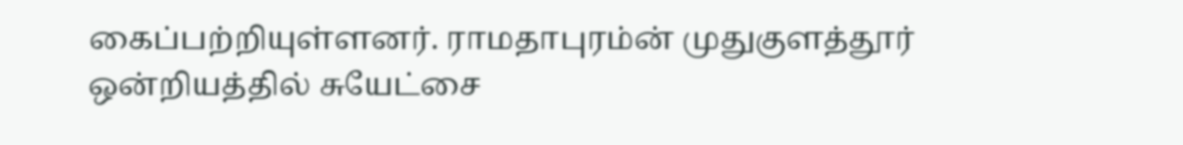கைப்பற்றியுள்ளனர். ராமதாபுரம்ன் முதுகுளத்தூர் ஒன்றியத்தில் சுயேட்சை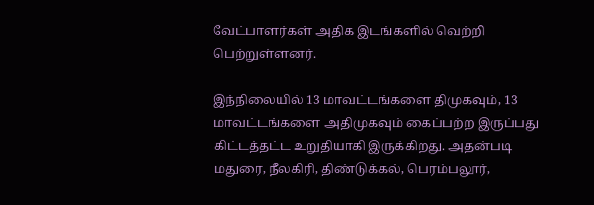வேட்பாளர்கள் அதிக இடங்களில் வெற்றி பெற்றுள்ளனர்.

இந்நிலையில் 13 மாவட்டங்களை திமுகவும், 13 மாவட்டங்களை அதிமுகவும் கைப்பற்ற இருப்பது கிட்டத்தட்ட உறுதியாகி இருக்கிறது. அதன்படி மதுரை, நீலகிரி, திண்டுக்கல், பெரம்பலூர்,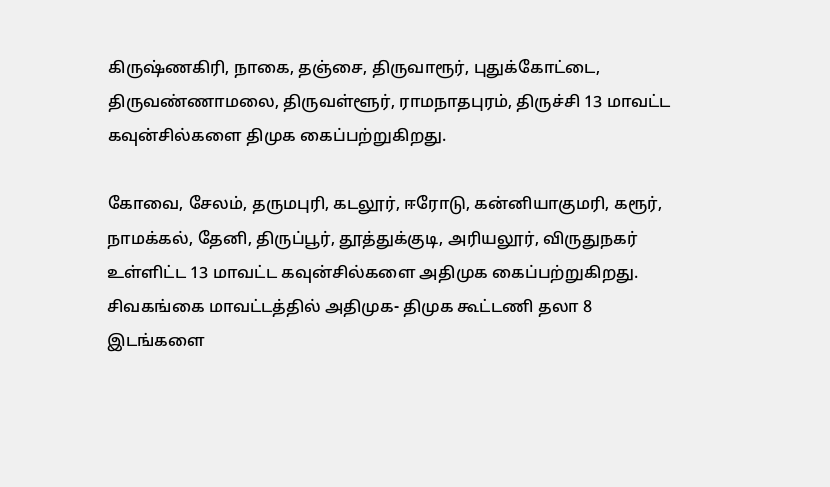கிருஷ்ணகிரி, நாகை, தஞ்சை, திருவாரூர், புதுக்கோட்டை, திருவண்ணாமலை, திருவள்ளூர், ராமநாதபுரம், திருச்சி 13 மாவட்ட கவுன்சில்களை திமுக கைப்பற்றுகிறது.

கோவை, சேலம், தருமபுரி, கடலூர், ஈரோடு, கன்னியாகுமரி, கரூர், நாமக்கல், தேனி, திருப்பூர், தூத்துக்குடி, அரியலூர், விருதுநகர் உள்ளிட்ட 13 மாவட்ட கவுன்சில்களை அதிமுக கைப்பற்றுகிறது. சிவகங்கை மாவட்டத்தில் அதிமுக- திமுக கூட்டணி தலா 8 இடங்களை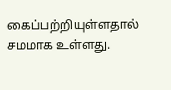கைப்பற்றியுள்ளதால் சமமாக உள்ளது.